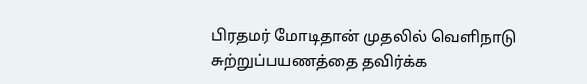பிரதமர் மோடிதான் முதலில் வெளிநாடு சுற்றுப்பயணத்தை தவிர்க்க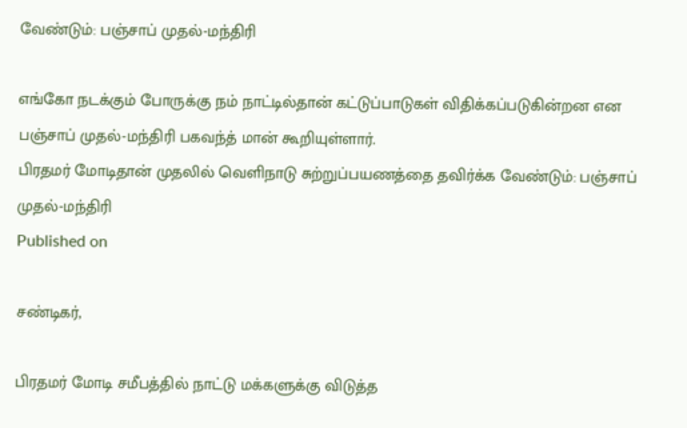வேண்டும்: பஞ்சாப் முதல்-மந்திரி

எங்கோ நடக்கும் போருக்கு நம் நாட்டில்தான் கட்டுப்பாடுகள் விதிக்கப்படுகின்றன என பஞ்சாப் முதல்-மந்திரி பகவந்த் மான் கூறியுள்ளார்.
பிரதமர் மோடிதான் முதலில் வெளிநாடு சுற்றுப்பயணத்தை தவிர்க்க வேண்டும்: பஞ்சாப் முதல்-மந்திரி
Published on

சண்டிகர்,

பிரதமர் மோடி சமீபத்தில் நாட்டு மக்களுக்கு விடுத்த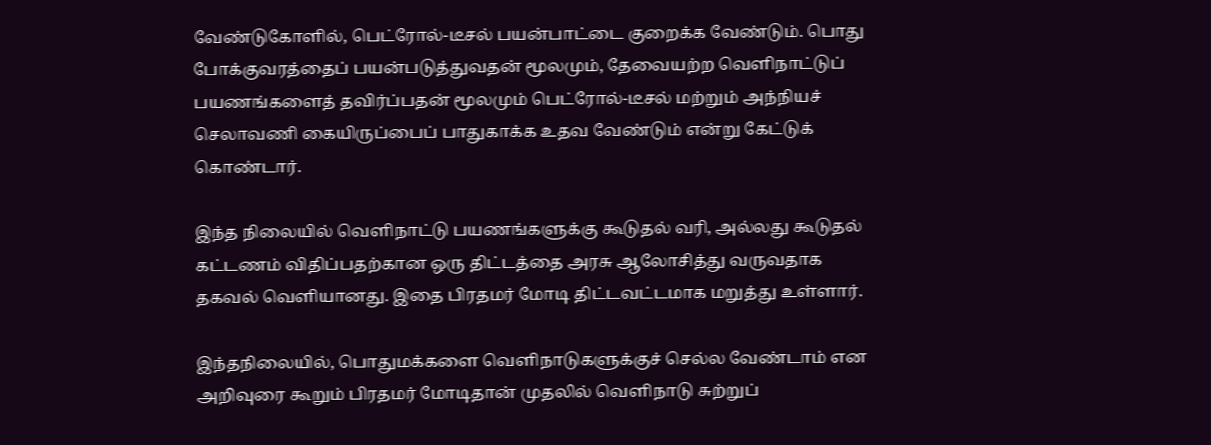வேண்டுகோளில், பெட்ரோல்-டீசல் பயன்பாட்டை குறைக்க வேண்டும். பொது போக்குவரத்தைப் பயன்படுத்துவதன் மூலமும், தேவையற்ற வெளிநாட்டுப் பயணங்களைத் தவிர்ப்பதன் மூலமும் பெட்ரோல்-டீசல் மற்றும் அந்நியச் செலாவணி கையிருப்பைப் பாதுகாக்க உதவ வேண்டும் என்று கேட்டுக் கொண்டார்.

இந்த நிலையில் வெளிநாட்டு பயணங்களுக்கு கூடுதல் வரி, அல்லது கூடுதல் கட்டணம் விதிப்பதற்கான ஒரு திட்டத்தை அரசு ஆலோசித்து வருவதாக தகவல் வெளியானது. இதை பிரதமர் மோடி திட்டவட்டமாக மறுத்து உள்ளார்.

இந்தநிலையில், பொதுமக்களை வெளிநாடுகளுக்குச் செல்ல வேண்டாம் என அறிவுரை கூறும் பிரதமர் மோடிதான் முதலில் வெளிநாடு சுற்றுப்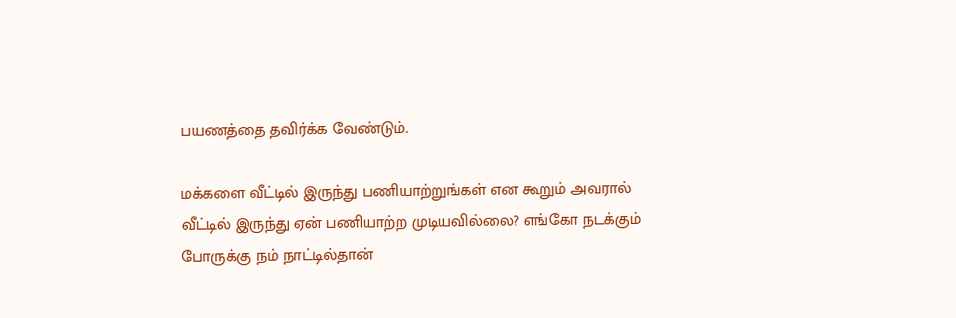பயணத்தை தவிர்க்க வேண்டும்.

மக்களை வீட்டில் இருந்து பணியாற்றுங்கள் என கூறும் அவரால் வீட்டில் இருந்து ஏன் பணியாற்ற முடியவில்லை? எங்கோ நடக்கும் போருக்கு நம் நாட்டில்தான்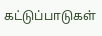கட்டுப்பாடுகள்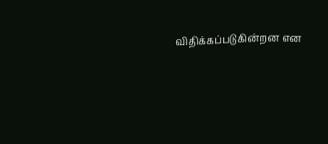விதிக்கப்படுகின்றன என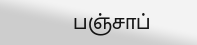பஞ்சாப்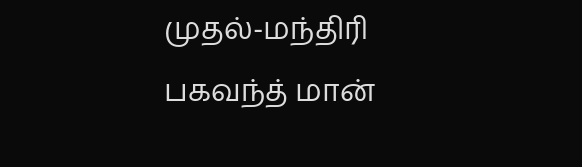முதல்-மந்திரி பகவந்த் மான்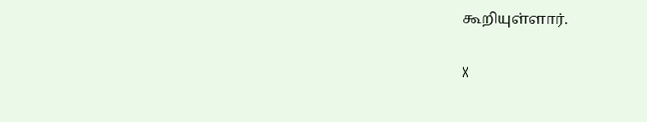கூறியுள்ளார்.

X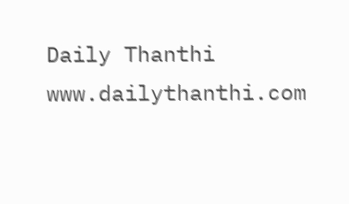Daily Thanthi
www.dailythanthi.com